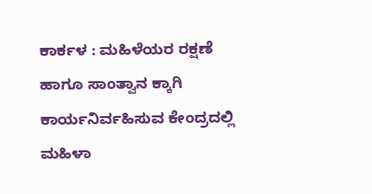ಕಾರ್ಕಳ : ಮಹಿಳೆಯರ ರಕ್ಷಣೆ ಹಾಗೂ ಸಾಂತ್ವಾನ ಕ್ಕಾಗಿ ಕಾರ್ಯನಿರ್ವಹಿಸುವ ಕೇಂದ್ರದಲ್ಲಿ ಮಹಿಳಾ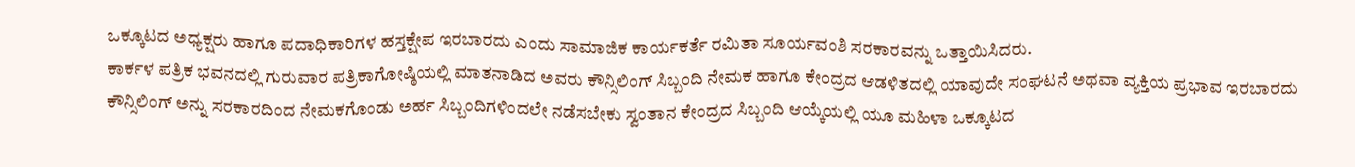ಒಕ್ಕೂಟದ ಅಧ್ಯಕ್ಷರು ಹಾಗೂ ಪದಾಧಿಕಾರಿಗಳ ಹಸ್ತಕ್ಷೇಪ ಇರಬಾರದು ಎಂದು ಸಾಮಾಜಿಕ ಕಾರ್ಯಕರ್ತೆ ರಮಿತಾ ಸೂರ್ಯವಂಶಿ ಸರಕಾರವನ್ನು ಒತ್ತಾಯಿಸಿದರು.
ಕಾರ್ಕಳ ಪತ್ರಿಕ ಭವನದಲ್ಲಿ ಗುರುವಾರ ಪತ್ರಿಕಾಗೋಷ್ಠಿಯಲ್ಲಿ ಮಾತನಾಡಿದ ಅವರು ಕೌನ್ಸಿಲಿಂಗ್ ಸಿಬ್ಬಂದಿ ನೇಮಕ ಹಾಗೂ ಕೇಂದ್ರದ ಆಡಳಿತದಲ್ಲಿ ಯಾವುದೇ ಸಂಘಟನೆ ಅಥವಾ ವ್ಯಕ್ತಿಯ ಪ್ರಭಾವ ಇರಬಾರದು ಕೌನ್ಸಿಲಿಂಗ್ ಅನ್ನು ಸರಕಾರದಿಂದ ನೇಮಕಗೊಂಡು ಅರ್ಹ ಸಿಬ್ಬಂದಿಗಳಿಂದಲೇ ನಡೆಸಬೇಕು ಸ್ವಂತಾನ ಕೇಂದ್ರದ ಸಿಬ್ಬಂದಿ ಆಯ್ಕೆಯಲ್ಲಿ ಯೂ ಮಹಿಳಾ ಒಕ್ಕೂಟದ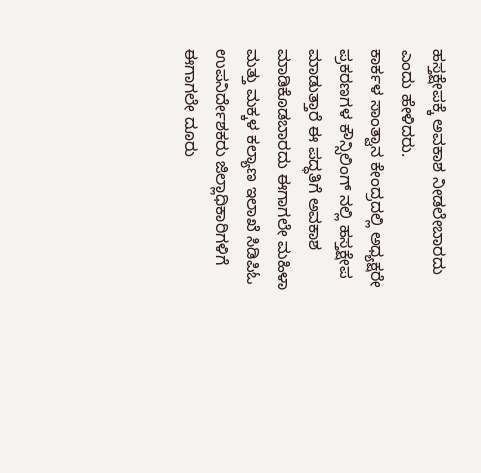ಹಸ್ತಕ್ಷೇಪಕ್ಕೆ ಅವಕಾಶ ನೀಡಲೇಬಾರದು ಎಂದು ಹೇಳಿದರು.
ಕಾರ್ಕಳ ಸಾಂತ್ವಾನ ಕೇಂದ್ರದಲ್ಲಿ ಅಧ್ಯಕ್ಷರೇ ಪ್ರಕರಣಗಳ ಕೌನ್ಸಿಲಿಂಗ್ ನಲ್ಲಿ ಹಸ್ತಕ್ಷೇಪ ಮಾಡುತ್ತಾರೆ ಈ ಪದ್ಧತಿಗೆ ಅವಕಾಶ ಮಾಡಿಕೊಡಬಾರದು ಈಗಾಗಲೇ ಮಹಿಳಾ ಮತ್ತು ಮಕ್ಕಳ ಕಲ್ಯಾಣ ಇಲಾಖೆ ಸಿಡಿಪಿಓ ಉಪನಿರ್ದೇಶಕರು ಜಿಲ್ಲಾಧಿಕಾರಿಗಳಿಗೆ ಈಗಾಗಲೇ ದೂರು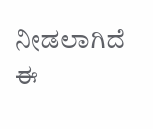ನೀಡಲಾಗಿದೆ ಈ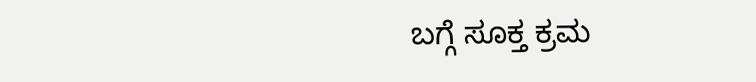ಬಗ್ಗೆ ಸೂಕ್ತ ಕ್ರಮ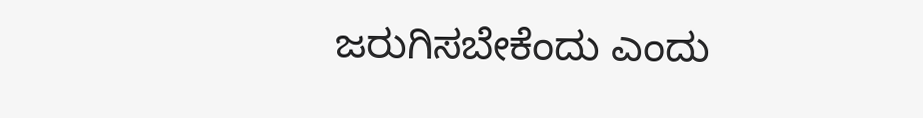ಜರುಗಿಸಬೇಕೆಂದು ಎಂದು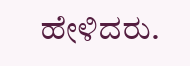ಹೇಳಿದರು.